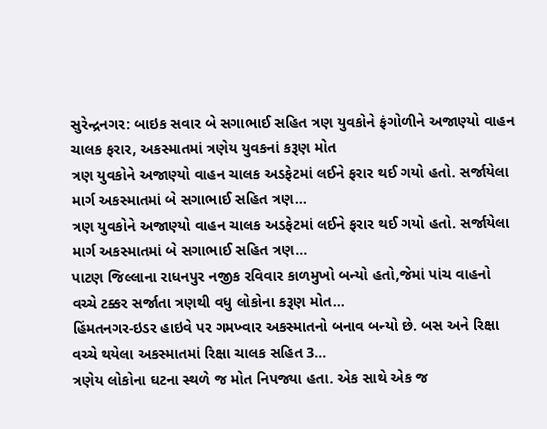સુરેન્દ્રનગર: બાઇક સવાર બે સગાભાઈ સહિત ત્રણ યુવકોને ફંગોળીને અજાણ્યો વાહન ચાલક ફરાર, અકસ્માતમાં ત્રણેય યુવકનાં કરૂણ મોત
ત્રણ યુવકોને અજાણ્યો વાહન ચાલક અડફેટમાં લઈને ફરાર થઈ ગયો હતો. સર્જાયેલા માર્ગ અકસ્માતમાં બે સગાભાઈ સહિત ત્રણ…
ત્રણ યુવકોને અજાણ્યો વાહન ચાલક અડફેટમાં લઈને ફરાર થઈ ગયો હતો. સર્જાયેલા માર્ગ અકસ્માતમાં બે સગાભાઈ સહિત ત્રણ…
પાટણ જિલ્લાના રાધનપુર નજીક રવિવાર કાળમુખો બન્યો હતો,જેમાં પાંચ વાહનો વચ્ચે ટક્કર સર્જાતા ત્રણથી વધુ લોકોના કરૂણ મોત…
હિંમતનગર-ઇડર હાઇવે પર ગમખ્વાર અકસ્માતનો બનાવ બન્યો છે. બસ અને રિક્ષા વચ્ચે થયેલા અકસ્માતમાં રિક્ષા ચાલક સહિત 3…
ત્રણેય લોકોના ઘટના સ્થળે જ મોત નિપજ્યા હતા. એક સાથે એક જ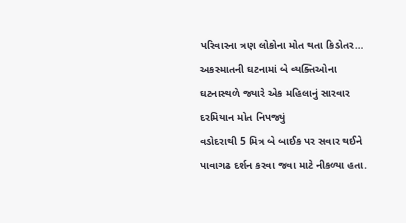પરિવારના ત્રણ લોકોના મોત થતા કિડોતર…
અકસ્માતની ઘટનામાં બે વ્યક્તિઓના ઘટનાસ્થળે જ્યારે એક મહિલાનું સારવાર દરમિયાન મોત નિપજ્યું
વડોદરાથી 5 મિત્ર બે બાઈક પર સવાર થઈને પાવાગઢ દર્શન કરવા જવા માટે નીકળ્યા હતા.